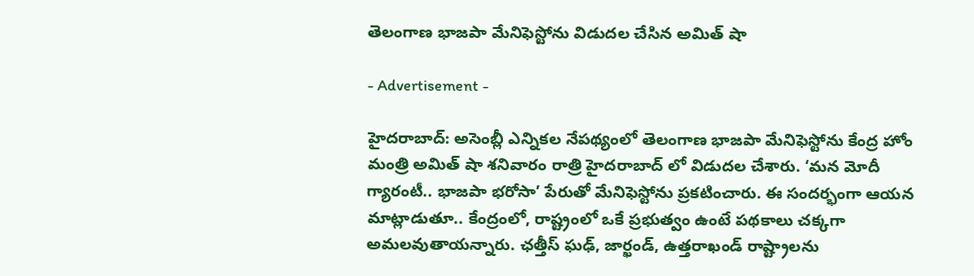తెలంగాణ భాజపా మేనిఫెస్టోను విడుదల చేసిన అమిత్ షా

- Advertisement -

హైదరాబాద్: అసెంబ్లీ ఎన్నికల నేపథ్యంలో తెలంగాణ భాజపా మేనిఫెస్టోను కేంద్ర హోం మంత్రి అమిత్ షా శనివారం రాత్రి హైదరాబాద్ లో విడుదల చేశారు. ‘మన మోదీ గ్యారంటీ.. భాజపా భరోసా’ పేరుతో మేనిఫెస్టోను ప్రకటించారు. ఈ సందర్భంగా ఆయన మాట్లాడుతూ.. కేంద్రంలో, రాష్ట్రంలో ఒకే ప్రభుత్వం ఉంటే పథకాలు చక్కగా అమలవుతాయన్నారు. ఛత్తీస్ ఘఢ్, జార్ఖండ్, ఉత్తరాఖండ్ రాష్ట్రాలను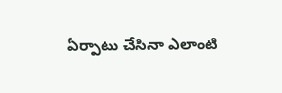ఏర్పాటు చేసినా ఎలాంటి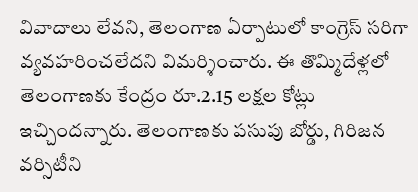వివాదాలు లేవని, తెలంగాణ ఏర్పాటులో కాంగ్రెస్ సరిగా వ్యవహరించలేదని విమర్శించారు. ఈ తొమ్మిదేళ్లలో తెలంగాణకు కేంద్రం రూ.2.15 లక్షల కోట్లు ఇచ్చిందన్నారు. తెలంగాణకు పసుపు బోర్డు, గిరిజన వర్సిటీని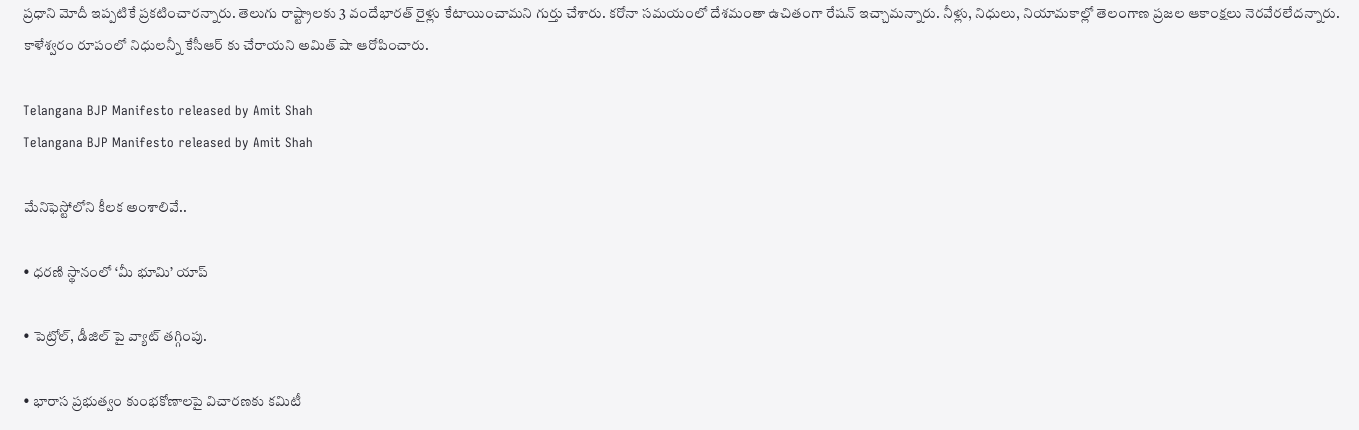ప్రధాని మోదీ ఇప్పటికే ప్రకటించారన్నారు. తెలుగు రాష్ట్రాలకు 3 వందేభారత్ రైళ్లు కేటాయించామని గుర్తు చేశారు. కరోనా సమయంలో దేశమంతా ఉచితంగా రేషన్ ఇచ్చామన్నారు. నీళ్లు, నిధులు, నియామకాల్లో తెలంగాణ ప్రజల ఆకాంక్షలు నెరవేరలేదన్నారు. కాళేశ్వరం రూపంలో నిధులన్నీ కేసీఆర్ కు చేరాయని అమిత్ షా ఆరోపించారు.

Telangana BJP Manifesto released by Amit Shah
Telangana BJP Manifesto released by Amit Shah

మేనిఫెస్టోలోని కీలక అంశాలివే..

• ధరణి స్థానంలో ‘మీ భూమి’ యాప్

• పెట్రోల్, డీజిల్ పై వ్యాట్ తగ్గింపు.

• భారాస ప్రభుత్వం కుంభకోణాలపై విచారణకు కమిటీ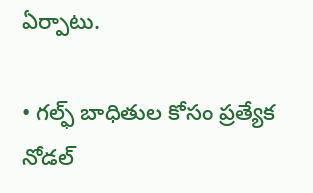ఏర్పాటు.

• గల్ఫ్ బాధితుల కోసం ప్రత్యేక నోడల్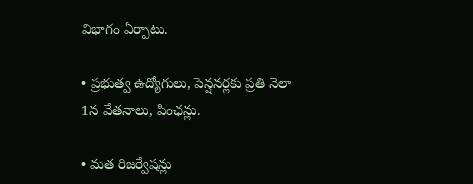విభాగం ఏర్పాటు.

• ప్రభుత్వ ఉద్యోగులు, పెన్షనర్లకు ప్రతి నెలా 1న వేతనాలు, పింఛన్లు.

• మత రిజర్వేషన్లు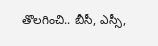తొలగించి.. బీసీ, ఎస్సీ,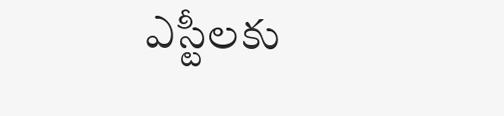ఎస్టీలకు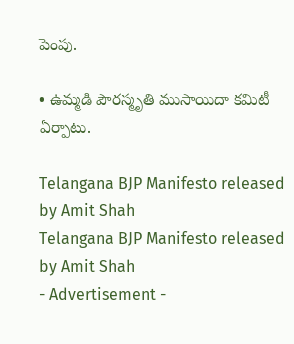పెంపు.

• ఉమ్మడి పౌరస్మృతి ముసాయిదా కమిటీ ఏర్పాటు.

Telangana BJP Manifesto released by Amit Shah
Telangana BJP Manifesto released by Amit Shah
- Advertisement -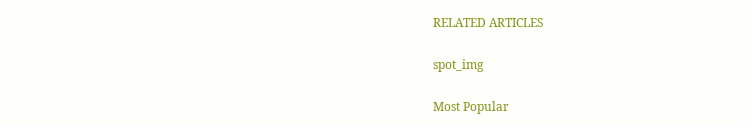RELATED ARTICLES

spot_img

Most Popular